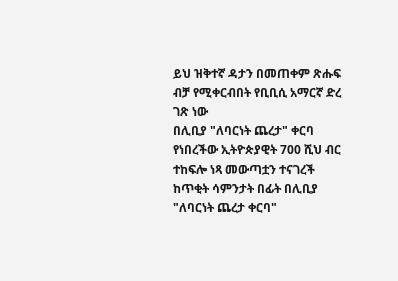ይህ ዝቅተኛ ዳታን በመጠቀም ጽሑፍ ብቻ የሚቀርብበት የቢቢሲ አማርኛ ድረ ገጽ ነው
በሊቢያ "ለባርነት ጨረታ" ቀርባ የነበረችው ኢትዮጵያዊት 700 ሺህ ብር ተከፍሎ ነጻ መውጣቷን ተናገረች
ከጥቂት ሳምንታት በፊት በሊቢያ "ለባርነት ጨረታ ቀርባ"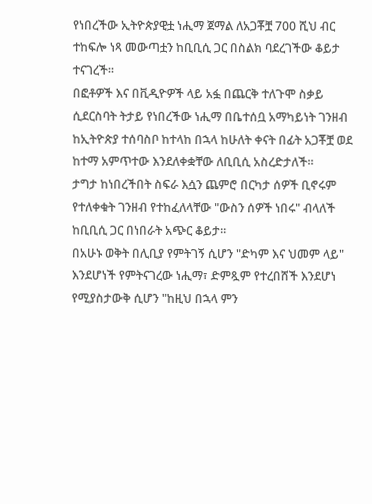የነበረችው ኢትዮጵያዊቷ ነሒማ ጀማል ለአጋቾቿ 700 ሺህ ብር ተከፍሎ ነጻ መውጣቷን ከቢቢሲ ጋር በስልክ ባደረገችው ቆይታ ተናገረች።
በፎቶዎች እና በቪዲዮዎች ላይ አፏ በጨርቅ ተለጉሞ ስቃይ ሲደርስባት ትታይ የነበረችው ነሒማ በቤተሰቧ አማካይነት ገንዘብ ከኢትዮጵያ ተሰባስቦ ከተላከ በኋላ ከሁለት ቀናት በፊት አጋቾቿ ወደ ከተማ አምጥተው እንደለቀቋቸው ለቢቢሲ አስረድታለች።
ታግታ ከነበረችበት ስፍራ እሷን ጨምሮ በርካታ ሰዎች ቢኖሩም የተለቀቁት ገንዘብ የተከፈለላቸው "ውስን ሰዎች ነበሩ" ብላለች ከቢቢሲ ጋር በነበራት አጭር ቆይታ።
በአሁኑ ወቅት በሊቢያ የምትገኝ ሲሆን "ድካም እና ህመም ላይ" እንደሆነች የምትናገረው ነሒማ፣ ድምጿም የተረበሸች እንደሆነ የሚያስታውቅ ሲሆን "ከዚህ በኋላ ምን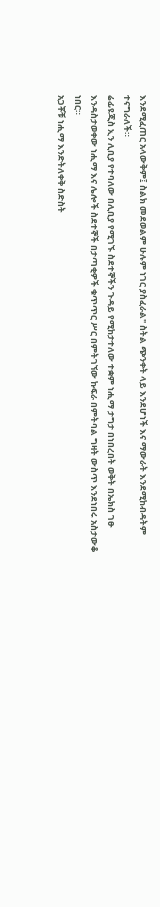እንደሚፈጠር አላውቅም፤ ስልክ መደወልም ሁሉም ነገር ያስፈራል" ስትል ጭንቀት ላይ እንደሆነች እና ማውራት እንደሚከብዳትም ተናግራለች።
ሬፊዩጂስ ኢን ሊቢያ የተባለው በሊቢያ የሚገኙ ስደተኞችን ጉዳይ የሚከታተለው ተቋም ነሒማ ታግታ በነበረበት ወቅት በኤክስ ገፁ እንዳስታወቀው ነሒማ እና ሌሎች ስደተኞች በታጣቂዎች ቁጥጥር ሥር በምትገኘው ኩፍራ በምትባል ግዛት ውስጥ እንደነበሩ አስታውቆ ነበር።
አጋቾቹ ነሒማ እንድትለቀቅ ስድስት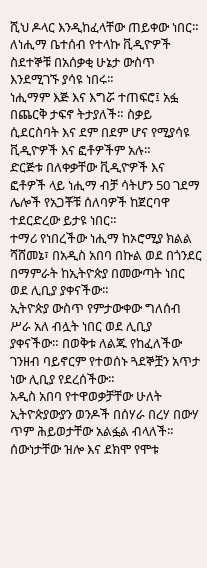ሺህ ዶላር እንዲከፈላቸው ጠይቀው ነበር። ለነሒማ ቤተሰብ የተላኩ ቪዲዮዎች ስደተኞቹ በአሰቃቂ ሁኔታ ውስጥ እንደሚገኙ ያሳዩ ነበሩ።
ነሒማም እጅ እና እግሯ ተጠፍሮ፤ አፏ በጨርቅ ታፍኖ ትታያለች። ስቃይ ሲደርስባት እና ደም በደም ሆና የሚያሳዩ ቪዲዮዎች እና ፎቶዎችም አሉ።
ድርጅቱ በለቀቃቸው ቪዲዮዎች እና ፎቶዎች ላይ ነሒማ ብቻ ሳትሆን 50 ገደማ ሌሎች የአጋቾቹ ሰለባዎች ከጀርባዋ ተደርድረው ይታዩ ነበር።
ተማሪ የነበረችው ነሒማ ከኦሮሚያ ክልል ሻሸመኔ፣ በአዲስ አበባ በኩል ወደ በጎንደር በማምራት ከኢትዮጵያ በመውጣት ነበር ወደ ሊቢያ ያቀናችው።
ኢትዮጵያ ውስጥ የምታውቀው ግለሰብ ሥራ አለ ብሏት ነበር ወደ ሊቢያ ያቀናችው። በወቅቱ ለልጁ የከፈለችው ገንዘብ ባይኖርም የተወሰኑ ጓደኞቿን አጥታ ነው ሊቢያ የደረሰችው።
አዲስ አበባ የተዋወቃቻቸው ሁለት ኢትዮጵያውያን ወንዶች በሰሃራ በረሃ በውሃ ጥም ሕይወታቸው አልፏል ብላለች።
ሰውነታቸው ዝሎ እና ደክሞ የሞቱ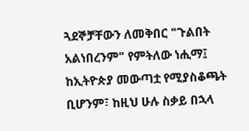ጓደኞቻቸውን ለመቅበር "ጉልበት አልነበረንም" የምትለው ነሒማ፤ ከኢትዮጵያ መውጣቷ የሚያስቆጫት ቢሆንም፣ ከዚህ ሁሉ ስቃይ በኋላ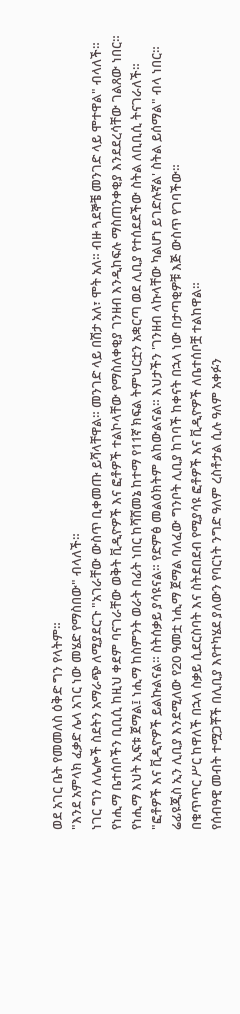ወደ አገር ቤት የመመለስ ዕቅድ ግን የላትም።
"እንደ አምላክ ፈቃድ ሌላ አገር ነው መሄድ የማስበው" ብላለች።
ነገር ግን ለሌሎች ስደትን አማራጭ ለሚያደርጉ "አገራቸው ውስጥ ቢቀመጡ ይሻላቸዋል። መንገድ ላይ በሽታ አለ፣ ሞት አለ። ብዙ ጓደኞቼ መንገድ ላይ ሞተዋል" ብላለች።
የነሒማ ቤተሰቦችን ቢቢሲ ከዚህ ቀደም ባናገራቸው ወቅት ቪዲዮዎች እና ፎቶዎች ተልኮላቸው የማስለቀቂያ ገንዘብ እንዲከፍሉ ማስጠንቀቂያ እንደደረሳቸው ገልጸው ነበር።
የነሒማ እህት ኢፍቱ ጀማል፤ ነሒማ ከስምንት ወራት በፊት ነበር ከሻሸመኔ ከተማ የ11ኛ ክፍል ትምህርቷን አቋርጣ ወደ ሊቢያ የተሰደደችው ስትል ለቢቢሲ ትናገራለች።
"ፎቶዎች እና ቪዲዮዎች ይልኩልናል። ስትሰቃይ ያሳዩናል። የድምፅ መልዕክትም ልከውልናል። እህታችን 'ገንዘብ ላኩላቸው ካልሆነ ይገድሉኛል' ስትል ይሰማል" ብላ ነበር።
ሬፊዩጂስ ኢን ሊቢያ እንደሚለው የ20 ዓመቷ ነሒማ ጀማል ባለፈው ግንቦት ሊቢያ ከገባች ከቀናት በኋላ ነው በታጣቂዎቹ እጅ ውስጥ የገባችው።
በቁጥጥር ሥር ከዋለች በኋላ ስቃይ ሲደርስባት እና ስትደበደብ የሚያሳዩ ፎቶዎች እና ቪዲዮዎች ለቤተሰቦቿ ተልከዋል።
የሰብዓዊ መብት ተሟጋቾች በሊቢያ እየተካሄደ ያለውን የባርነት ንግድ ዓለም ረስቶታል ሲሉ ዓለም አቀፉን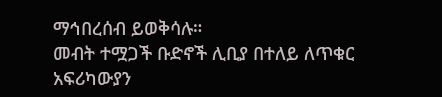ማኅበረሰብ ይወቅሳሉ።
መብት ተሟጋች ቡድኖች ሊቢያ በተለይ ለጥቁር አፍሪካውያን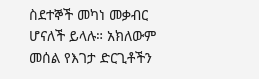ስደተኞች መካነ መቃብር ሆናለች ይላሉ። አክለውም መሰል የእገታ ድርጊቶችን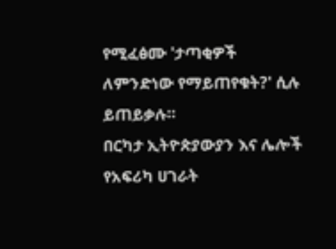የሚፈፅሙ 'ታጣቂዎች ለምንድነው የማይጠየቁት?' ሲሉ ይጠይቃሉ።
በርካታ ኢትዮጵያውያን እና ሌሎች የአፍሪካ ሀገራት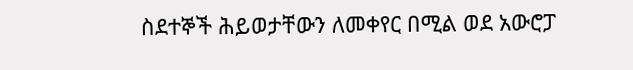ስደተኞች ሕይወታቸውን ለመቀየር በሚል ወደ አውሮፓ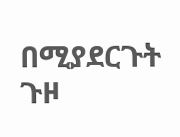በሚያደርጉት ጉዞ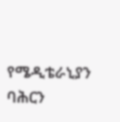የሜዲቴራኒያን ባሕርን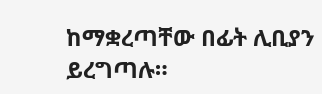ከማቋረጣቸው በፊት ሊቢያን ይረግጣሉ።